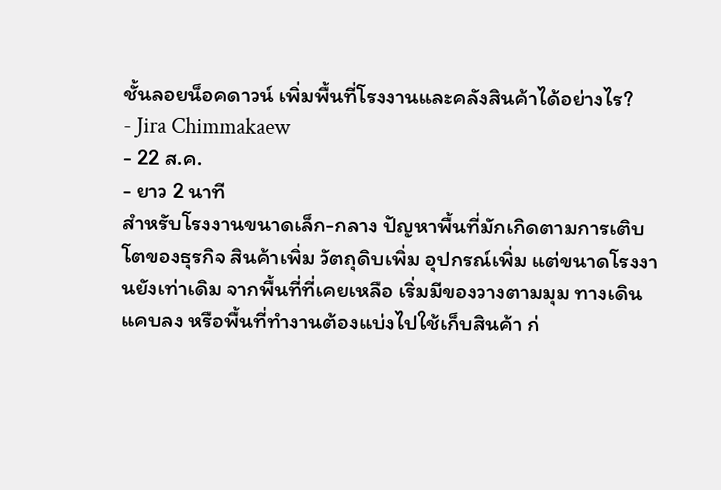ชั้นลอยน็อคดาวน์ เพิ่มพื้นที่โรงงานและคลังสินค้าได้อย่างไร?
- Jira Chimmakaew
- 22 ส.ค.
- ยาว 2 นาที
สำหรับโรงงานขนาดเล็ก-กลาง ปัญหาพื้นที่มักเกิดตามการเติบโตของธุรกิจ สินค้าเพิ่ม วัตถุดิบเพิ่ม อุปกรณ์เพิ่ม แต่ขนาดโรงงานยังเท่าเดิม จากพื้นที่ที่เคยเหลือ เริ่มมีของวางตามมุม ทางเดินแคบลง หรือพื้นที่ทำงานต้องแบ่งไปใช้เก็บสินค้า ก่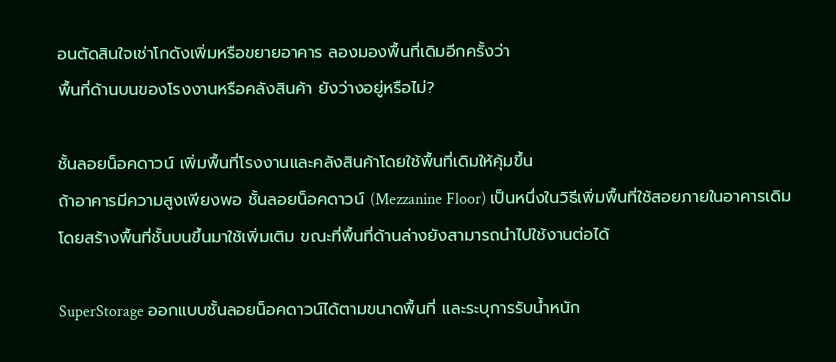อนตัดสินใจเช่าโกดังเพิ่มหรือขยายอาคาร ลองมองพื้นที่เดิมอีกครั้งว่า
พื้นที่ด้านบนของโรงงานหรือคลังสินค้า ยังว่างอยู่หรือไม่?

ชั้นลอยน็อคดาวน์ เพิ่มพื้นที่โรงงานและคลังสินค้าโดยใช้พื้นที่เดิมให้คุ้มขึ้น
ถ้าอาคารมีความสูงเพียงพอ ชั้นลอยน็อคดาวน์ (Mezzanine Floor) เป็นหนึ่งในวิธีเพิ่มพื้นที่ใช้สอยภายในอาคารเดิม โดยสร้างพื้นที่ชั้นบนขึ้นมาใช้เพิ่มเติม ขณะที่พื้นที่ด้านล่างยังสามารถนำไปใช้งานต่อได้

SuperStorage ออกแบบชั้นลอยน็อคดาวน์ได้ตามขนาดพื้นที่ และระบุการรับน้ำหนัก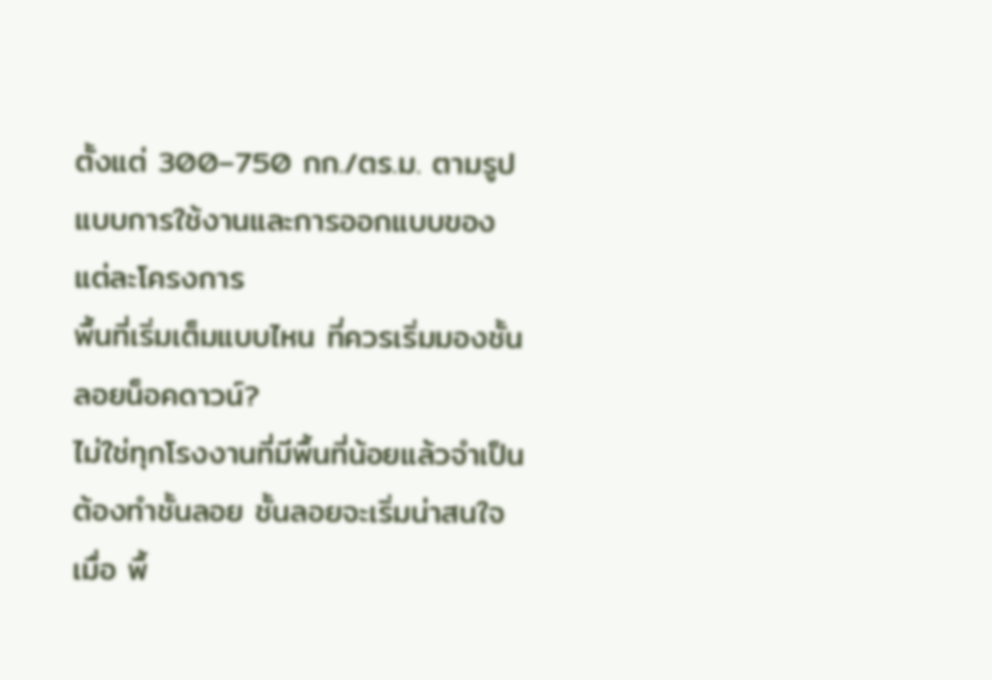ตั้งแต่ 300–750 กก./ตร.ม. ตามรูปแบบการใช้งานและการออกแบบของแต่ละโครงการ
พื้นที่เริ่มเต็มแบบไหน ที่ควรเริ่มมองชั้นลอยน็อคดาวน์?
ไม่ใช่ทุกโรงงานที่มีพื้นที่น้อยแล้วจำเป็นต้องทำชั้นลอย ชั้นลอยจะเริ่มน่าสนใจเมื่อ พื้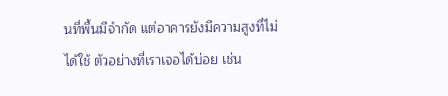นที่พื้นมีจำกัด แต่อาคารยังมีความสูงที่ไม่ได้ใช้ ตัวอย่างที่เราเจอได้บ่อย เช่น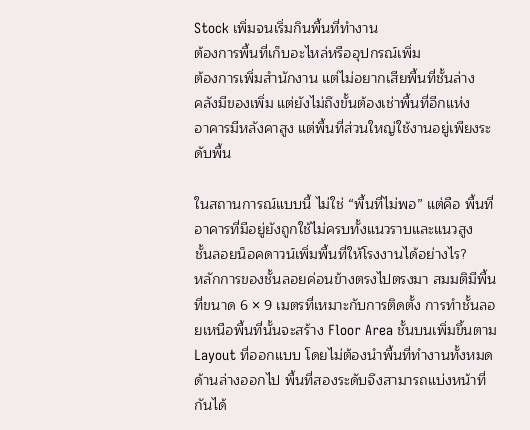Stock เพิ่มจนเริ่มกินพื้นที่ทำงาน
ต้องการพื้นที่เก็บอะไหล่หรืออุปกรณ์เพิ่ม
ต้องการเพิ่มสำนักงาน แต่ไม่อยากเสียพื้นที่ชั้นล่าง
คลังมีของเพิ่ม แต่ยังไม่ถึงขั้นต้องเช่าพื้นที่อีกแห่ง
อาคารมีหลังคาสูง แต่พื้นที่ส่วนใหญ่ใช้งานอยู่เพียงระดับพื้น

ในสถานการณ์แบบนี้ ไม่ใช่ “พื้นที่ไม่พอ” แต่คือ พื้นที่อาคารที่มีอยู่ยังถูกใช้ไม่ครบทั้งแนวราบและแนวสูง
ชั้นลอยน็อคดาวน์เพิ่มพื้นที่ให้โรงงานได้อย่างไร?
หลักการของชั้นลอยค่อนข้างตรงไปตรงมา สมมติมีพื้นที่ขนาด 6 × 9 เมตรที่เหมาะกับการติดตั้ง การทำชั้นลอยเหนือพื้นที่นั้นจะสร้าง Floor Area ชั้นบนเพิ่มขึ้นตาม Layout ที่ออกแบบ โดยไม่ต้องนำพื้นที่ทำงานทั้งหมดด้านล่างออกไป พื้นที่สองระดับจึงสามารถแบ่งหน้าที่กันได้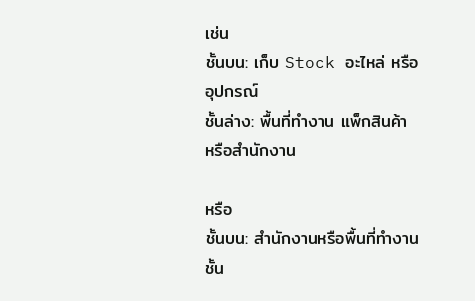เช่น
ชั้นบน: เก็บ Stock อะไหล่ หรืออุปกรณ์
ชั้นล่าง: พื้นที่ทำงาน แพ็กสินค้า หรือสำนักงาน

หรือ
ชั้นบน: สำนักงานหรือพื้นที่ทำงาน
ชั้น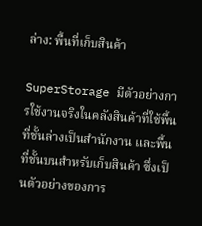ล่าง: พื้นที่เก็บสินค้า

SuperStorage มีตัวอย่างการใช้งานจริงในคลังสินค้าที่ใช้พื้นที่ชั้นล่างเป็นสำนักงาน และพื้นที่ชั้นบนสำหรับเก็บสินค้า ซึ่งเป็นตัวอย่างของการ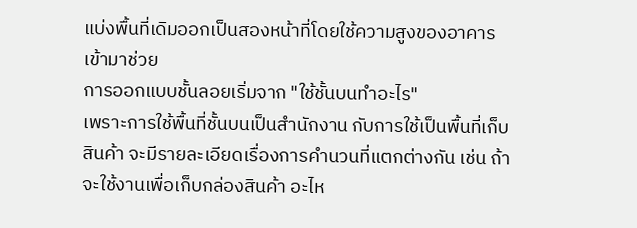แบ่งพื้นที่เดิมออกเป็นสองหน้าที่โดยใช้ความสูงของอาคารเข้ามาช่วย
การออกแบบชั้นลอยเริ่มจาก "ใช้ชั้นบนทำอะไร"
เพราะการใช้พื้นที่ชั้นบนเป็นสำนักงาน กับการใช้เป็นพื้นที่เก็บสินค้า จะมีรายละเอียดเรื่องการคำนวนที่แตกต่างกัน เช่น ถ้าจะใช้งานเพื่อเก็บกล่องสินค้า อะไห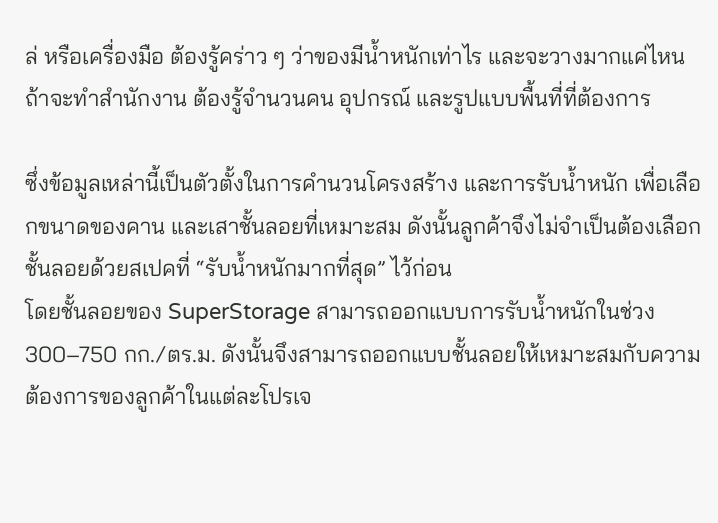ล่ หรือเครื่องมือ ต้องรู้คร่าว ๆ ว่าของมีน้ำหนักเท่าไร และจะวางมากแค่ไหน ถ้าจะทำสำนักงาน ต้องรู้จำนวนคน อุปกรณ์ และรูปแบบพื้นที่ที่ต้องการ

ซึ่งข้อมูลเหล่านี้เป็นตัวตั้งในการคำนวนโครงสร้าง และการรับน้ำหนัก เพื่อเลือกขนาดของคาน และเสาชั้นลอยที่เหมาะสม ดังนั้นลูกค้าจึงไม่จำเป็นต้องเลือกชั้นลอยด้วยสเปคที่ “รับน้ำหนักมากที่สุด” ไว้ก่อน
โดยชั้นลอยของ SuperStorage สามารถออกแบบการรับน้ำหนักในช่วง 300–750 กก./ตร.ม. ดังนั้นจึงสามารถออกแบบชั้นลอยให้เหมาะสมกับความต้องการของลูกค้าในแต่ละโปรเจ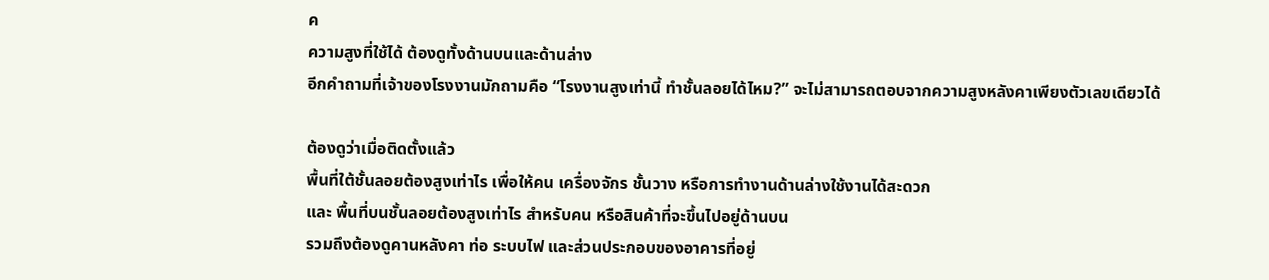ค
ความสูงที่ใช้ได้ ต้องดูทั้งด้านบนและด้านล่าง
อีกคำถามที่เจ้าของโรงงานมักถามคือ “โรงงานสูงเท่านี้ ทำชั้นลอยได้ไหม?” จะไม่สามารถตอบจากความสูงหลังคาเพียงตัวเลขเดียวได้

ต้องดูว่าเมื่อติดตั้งแล้ว
พื้นที่ใต้ชั้นลอยต้องสูงเท่าไร เพื่อให้คน เครื่องจักร ชั้นวาง หรือการทำงานด้านล่างใช้งานได้สะดวก
และ พื้นที่บนชั้นลอยต้องสูงเท่าไร สำหรับคน หรือสินค้าที่จะขึ้นไปอยู่ด้านบน
รวมถึงต้องดูคานหลังคา ท่อ ระบบไฟ และส่วนประกอบของอาคารที่อยู่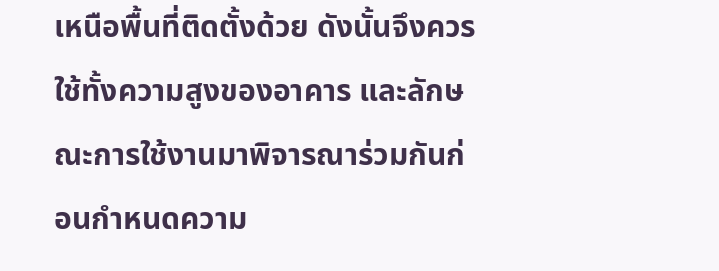เหนือพื้นที่ติดตั้งด้วย ดังนั้นจึงควรใช้ทั้งความสูงของอาคาร และลักษณะการใช้งานมาพิจารณาร่วมกันก่อนกำหนดความ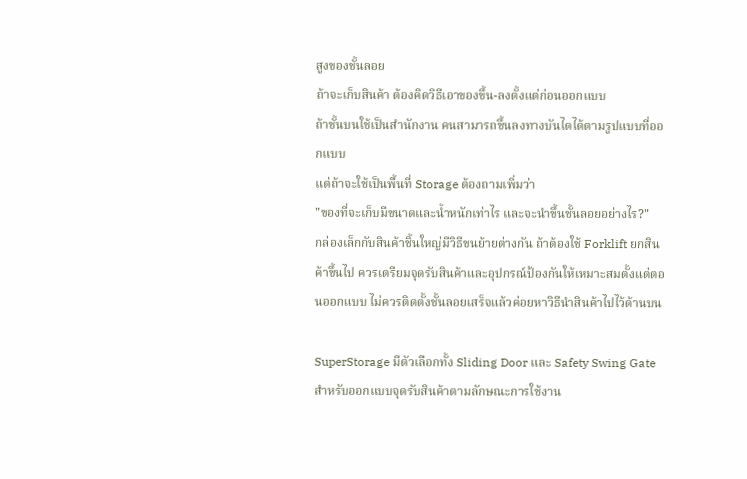สูงของชั้นลอย
ถ้าจะเก็บสินค้า ต้องคิดวิธีเอาของขึ้น-ลงตั้งแต่ก่อนออกแบบ
ถ้าชั้นบนใช้เป็นสำนักงาน คนสามารถขึ้นลงทางบันไดได้ตามรูปแบบที่ออกแบบ
แต่ถ้าจะใช้เป็นพื้นที่ Storage ต้องถามเพิ่มว่า
"ของที่จะเก็บมีขนาดและน้ำหนักเท่าไร และจะนำขึ้นชั้นลอยอย่างไร?"
กล่องเล็กกับสินค้าชิ้นใหญ่มีวิธีขนย้ายต่างกัน ถ้าต้องใช้ Forklift ยกสินค้าขึ้นไป ควรเตรียมจุดรับสินค้าและอุปกรณ์ป้องกันให้เหมาะสมตั้งแต่ตอนออกแบบ ไม่ควรติดตั้งชั้นลอยเสร็จแล้วค่อยหาวิธีนำสินค้าไปไว้ด้านบน

SuperStorage มีตัวเลือกทั้ง Sliding Door และ Safety Swing Gate สำหรับออกแบบจุดรับสินค้าตามลักษณะการใช้งาน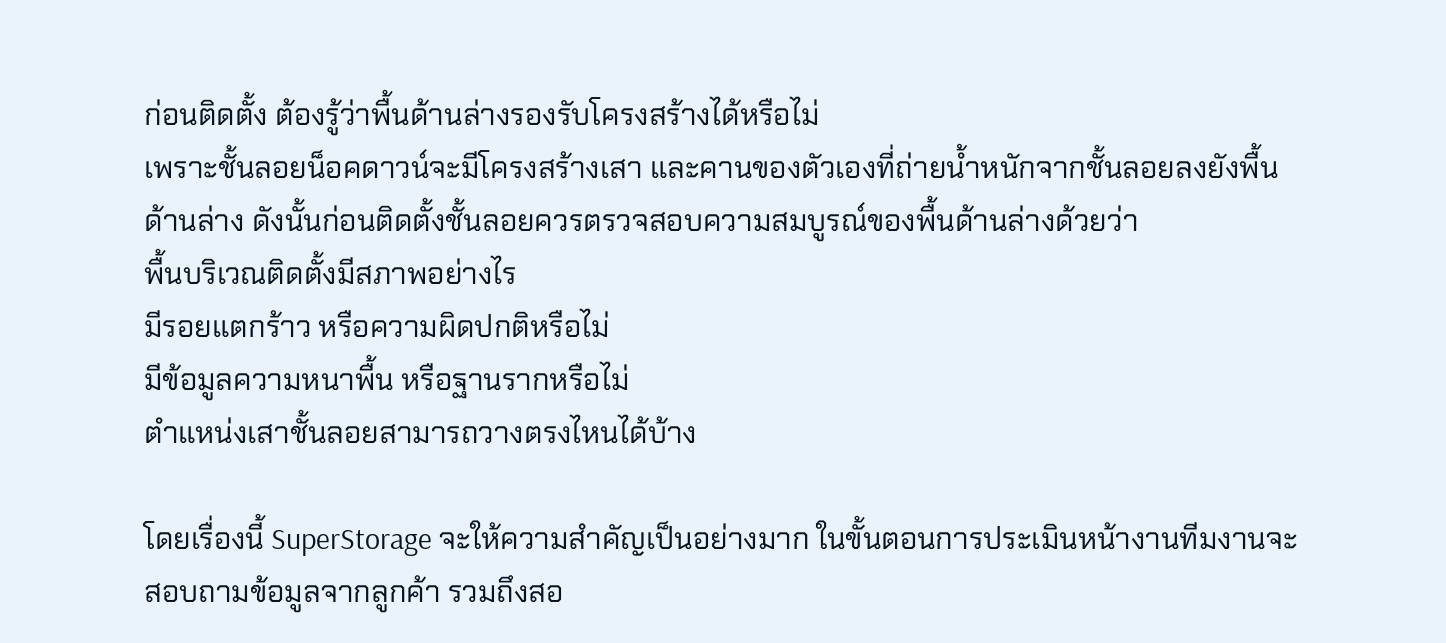ก่อนติดตั้ง ต้องรู้ว่าพื้นด้านล่างรองรับโครงสร้างได้หรือไม่
เพราะชั้นลอยน็อคดาวน์จะมีโครงสร้างเสา และคานของตัวเองที่ถ่ายน้ำหนักจากชั้นลอยลงยังพื้นด้านล่าง ดังนั้นก่อนติดตั้งชั้นลอยควรตรวจสอบความสมบูรณ์ของพื้นด้านล่างด้วยว่า
พื้นบริเวณติดตั้งมีสภาพอย่างไร
มีรอยแตกร้าว หรือความผิดปกติหรือไม่
มีข้อมูลความหนาพื้น หรือฐานรากหรือไม่
ตำแหน่งเสาชั้นลอยสามารถวางตรงไหนได้บ้าง

โดยเรื่องนี้ SuperStorage จะให้ความสำคัญเป็นอย่างมาก ในขั้นตอนการประเมินหน้างานทีมงานจะสอบถามข้อมูลจากลูกค้า รวมถึงสอ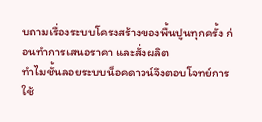บถามเรื่องระบบโครงสร้างของพื้นปูนทุกครั้ง ก่อนทำการเสนอราคา และสั่งผลิต
ทำไมชั้นลอยระบบน็อคดาวน์จึงตอบโจทย์การใช้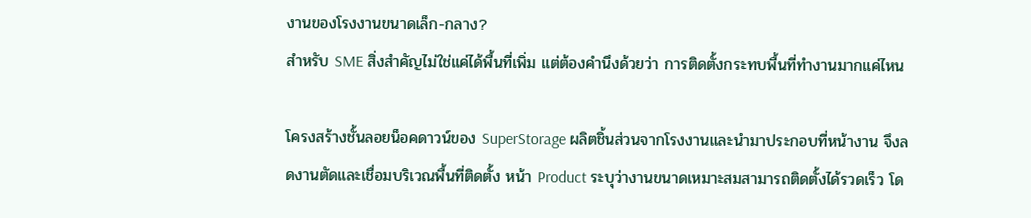งานของโรงงานขนาดเล็ก-กลาง?
สำหรับ SME สิ่งสำคัญไม่ใช่แค่ได้พื้นที่เพิ่ม แต่ต้องคำนึงด้วยว่า การติดตั้งกระทบพื้นที่ทำงานมากแค่ไหน

โครงสร้างชั้นลอยน็อคดาวน์ของ SuperStorage ผลิตชิ้นส่วนจากโรงงานและนำมาประกอบที่หน้างาน จึงลดงานตัดและเชื่อมบริเวณพื้นที่ติดตั้ง หน้า Product ระบุว่างานขนาดเหมาะสมสามารถติดตั้งได้รวดเร็ว โด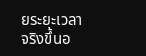ยระยะเวลาจริงขึ้นอ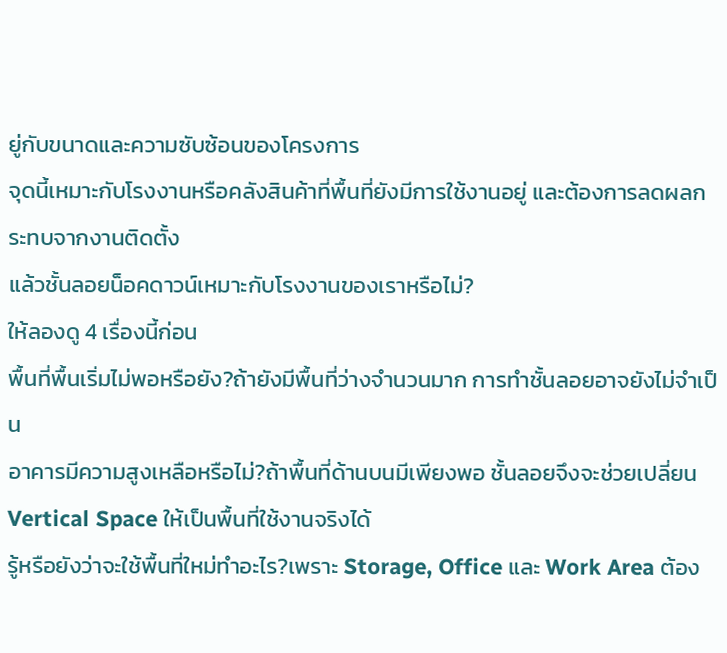ยู่กับขนาดและความซับซ้อนของโครงการ
จุดนี้เหมาะกับโรงงานหรือคลังสินค้าที่พื้นที่ยังมีการใช้งานอยู่ และต้องการลดผลกระทบจากงานติดตั้ง
แล้วชั้นลอยน็อคดาวน์เหมาะกับโรงงานของเราหรือไม่?
ให้ลองดู 4 เรื่องนี้ก่อน
พื้นที่พื้นเริ่มไม่พอหรือยัง?ถ้ายังมีพื้นที่ว่างจำนวนมาก การทำชั้นลอยอาจยังไม่จำเป็น
อาคารมีความสูงเหลือหรือไม่?ถ้าพื้นที่ด้านบนมีเพียงพอ ชั้นลอยจึงจะช่วยเปลี่ยน Vertical Space ให้เป็นพื้นที่ใช้งานจริงได้
รู้หรือยังว่าจะใช้พื้นที่ใหม่ทำอะไร?เพราะ Storage, Office และ Work Area ต้อง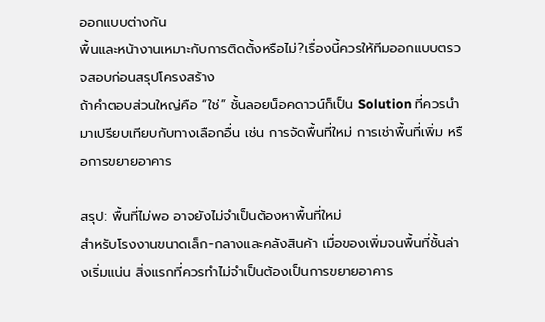ออกแบบต่างกัน
พื้นและหน้างานเหมาะกับการติดตั้งหรือไม่?เรื่องนี้ควรให้ทีมออกแบบตรวจสอบก่อนสรุปโครงสร้าง
ถ้าคำตอบส่วนใหญ่คือ “ใช่” ชั้นลอยน็อคดาวน์ก็เป็น Solution ที่ควรนำมาเปรียบเทียบกับทางเลือกอื่น เช่น การจัดพื้นที่ใหม่ การเช่าพื้นที่เพิ่ม หรือการขยายอาคาร

สรุป: พื้นที่ไม่พอ อาจยังไม่จำเป็นต้องหาพื้นที่ใหม่
สำหรับโรงงานขนาดเล็ก-กลางและคลังสินค้า เมื่อของเพิ่มจนพื้นที่ชั้นล่างเริ่มแน่น สิ่งแรกที่ควรทำไม่จำเป็นต้องเป็นการขยายอาคาร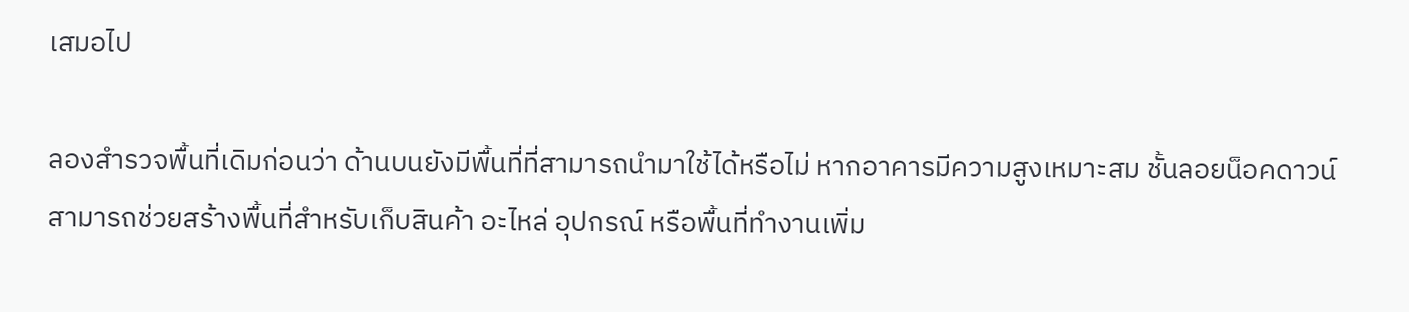เสมอไป

ลองสำรวจพื้นที่เดิมก่อนว่า ด้านบนยังมีพื้นที่ที่สามารถนำมาใช้ได้หรือไม่ หากอาคารมีความสูงเหมาะสม ชั้นลอยน็อคดาวน์ สามารถช่วยสร้างพื้นที่สำหรับเก็บสินค้า อะไหล่ อุปกรณ์ หรือพื้นที่ทำงานเพิ่ม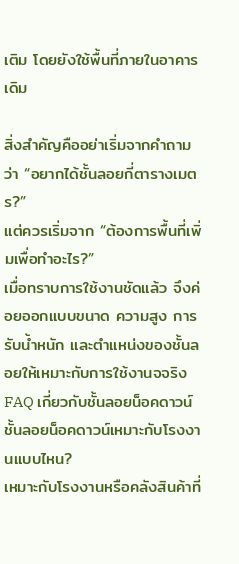เติม โดยยังใช้พื้นที่ภายในอาคารเดิม

สิ่งสำคัญคืออย่าเริ่มจากคำถามว่า “อยากได้ชั้นลอยกี่ตารางเมตร?”
แต่ควรเริ่มจาก “ต้องการพื้นที่เพิ่มเพื่อทำอะไร?”
เมื่อทราบการใช้งานชัดแล้ว จึงค่อยออกแบบขนาด ความสูง การรับน้ำหนัก และตำแหน่งของชั้นลอยให้เหมาะกับการใช้งานจจริง
FAQ เกี่ยวกับชั้นลอยน็อคดาวน์
ชั้นลอยน็อคดาวน์เหมาะกับโรงงานแบบไหน?
เหมาะกับโรงงานหรือคลังสินค้าที่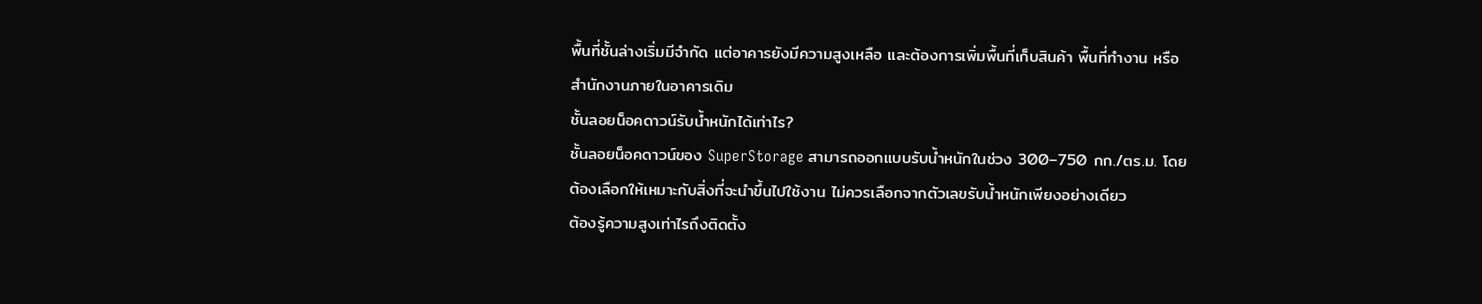พื้นที่ชั้นล่างเริ่มมีจำกัด แต่อาคารยังมีความสูงเหลือ และต้องการเพิ่มพื้นที่เก็บสินค้า พื้นที่ทำงาน หรือสำนักงานภายในอาคารเดิม
ชั้นลอยน็อคดาวน์รับน้ำหนักได้เท่าไร?
ชั้นลอยน็อคดาวน์ของ SuperStorage สามารถออกแบบรับน้ำหนักในช่วง 300–750 กก./ตร.ม. โดยต้องเลือกให้เหมาะกับสิ่งที่จะนำขึ้นไปใช้งาน ไม่ควรเลือกจากตัวเลขรับน้ำหนักเพียงอย่างเดียว
ต้องรู้ความสูงเท่าไรถึงติดตั้ง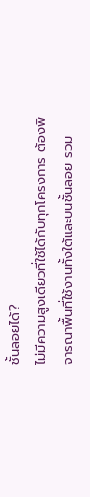ชั้นลอยได้?
ไม่มีความสูงเดียวที่ใช้ได้กับทุกโครงการ ต้องพิจารณาพื้นที่ใช้งานทั้งใต้และบนชั้นลอย รวม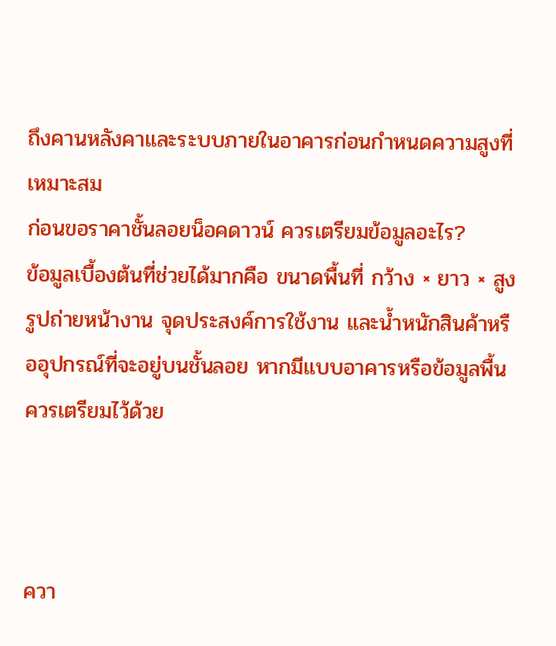ถึงคานหลังคาและระบบภายในอาคารก่อนกำหนดความสูงที่เหมาะสม
ก่อนขอราคาชั้นลอยน็อคดาวน์ ควรเตรียมข้อมูลอะไร?
ข้อมูลเบื้องต้นที่ช่วยได้มากคือ ขนาดพื้นที่ กว้าง × ยาว × สูง รูปถ่ายหน้างาน จุดประสงค์การใช้งาน และน้ำหนักสินค้าหรืออุปกรณ์ที่จะอยู่บนชั้นลอย หากมีแบบอาคารหรือข้อมูลพื้นควรเตรียมไว้ด้วย



ควา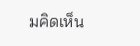มคิดเห็น